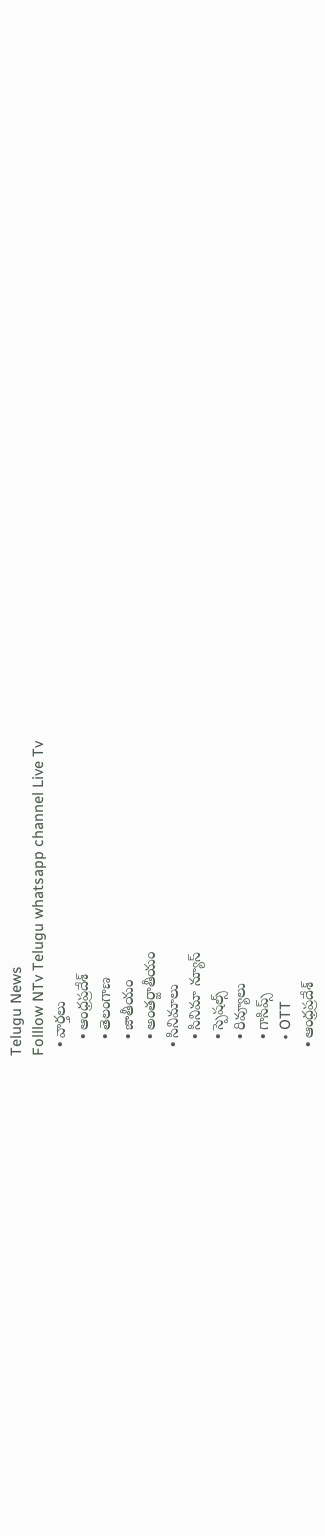Telugu News
Folllow NTv Telugu whatsapp channel Live Tv
  • వార్తలు
    • ఆంధ్రప్రదేశ్
    • తెలంగాణ
    • జాతీయం
    • అంతర్జాతీయం
  • సినిమాలు
    • సినిమా న్యూస్
    • స్పెషల్స్
    • రివ్యూలు
    • గాసిప్స్
    • OTT
  • ఆంధ్రప్రదేశ్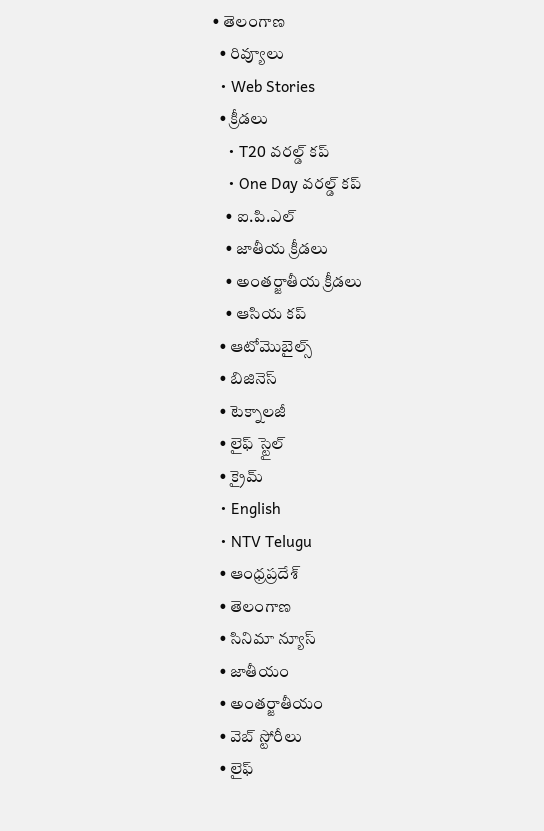• తెలంగాణ
  • రివ్యూలు
  • Web Stories
  • క్రీడలు
    • T20 వరల్డ్ కప్
    • One Day వరల్డ్ కప్
    • ఐ.పి.ఎల్
    • జాతీయ క్రీడలు
    • అంతర్జాతీయ క్రీడలు
    • ఆసియ కప్
  • ఆటోమొబైల్స్
  • బిజినెస్‌
  • టెక్నాలజీ
  • లైఫ్ స్టైల్
  • క్రైమ్
  • English
  • NTV Telugu
  • ఆంధ్రప్రదేశ్
  • తెలంగాణ
  • సినిమా న్యూస్
  • జాతీయం
  • అంతర్జాతీయం
  • వెబ్ స్టోరీలు
  • లైఫ్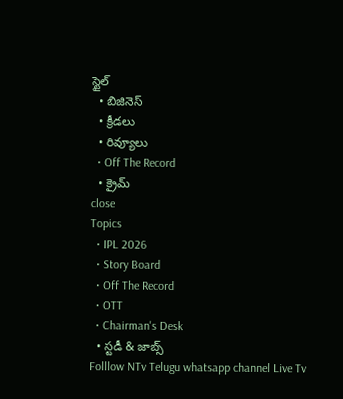స్టైల్
  • బిజినెస్‌
  • క్రీడలు
  • రివ్యూలు
  • Off The Record
  • క్రైమ్
close
Topics
  • IPL 2026
  • Story Board
  • Off The Record
  • OTT
  • Chairman's Desk
  • స్టడీ & జాబ్స్
Folllow NTv Telugu whatsapp channel Live Tv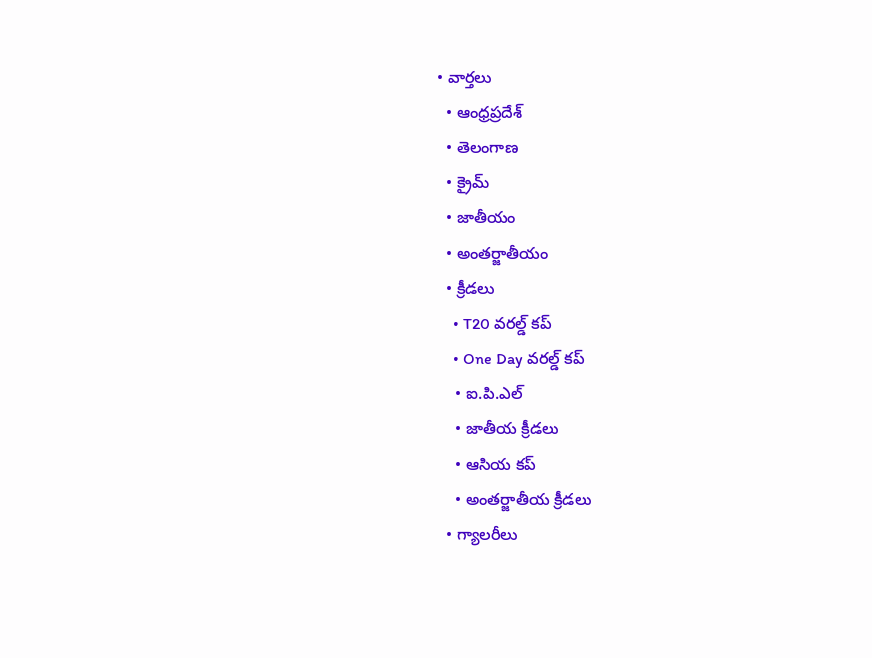• వార్తలు
  • ఆంధ్రప్రదేశ్
  • తెలంగాణ
  • క్రైమ్
  • జాతీయం
  • అంతర్జాతీయం
  • క్రీడలు
    • T20 వరల్డ్ కప్
    • One Day వరల్డ్ కప్
    • ఐ.పి.ఎల్
    • జాతీయ క్రీడలు
    • ఆసియ కప్
    • అంతర్జాతీయ క్రీడలు
  • గ్యాలరీలు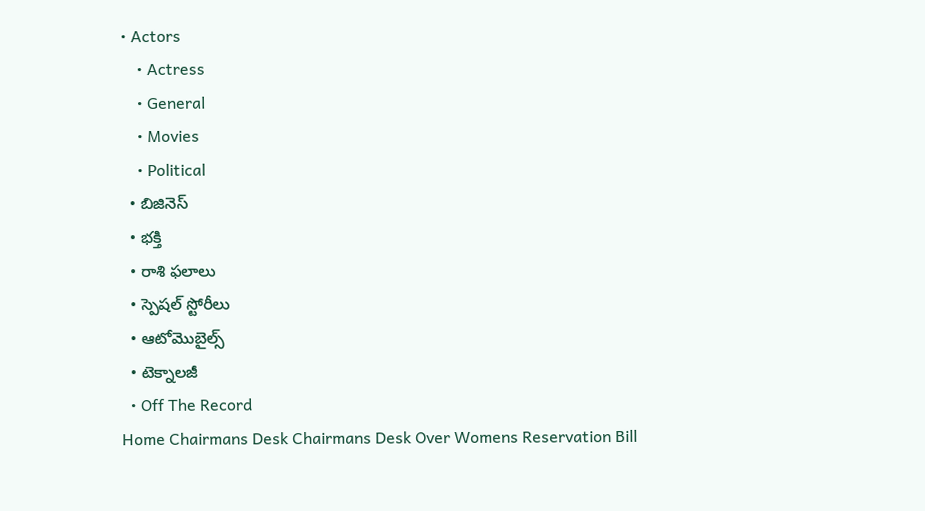• Actors
    • Actress
    • General
    • Movies
    • Political
  • బిజినెస్‌
  • భక్తి
  • రాశి ఫలాలు
  • స్పెషల్‌ స్టోరీలు
  • ఆటోమొబైల్స్
  • టెక్నాలజీ
  • Off The Record
Home Chairmans Desk Chairmans Desk Over Womens Reservation Bill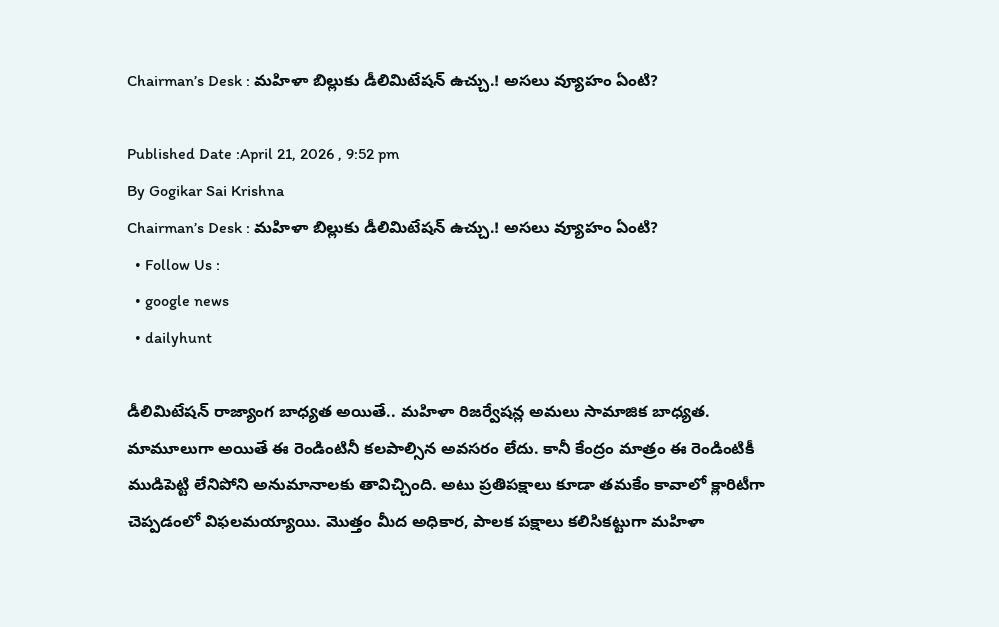Chairman’s Desk : మహిళా బిల్లుకు డీలిమిటేషన్ ఉచ్చు.! అసలు వ్యూహం ఏంటి?

Published Date :April 21, 2026 , 9:52 pm
By Gogikar Sai Krishna
Chairman’s Desk : మహిళా బిల్లుకు డీలిమిటేషన్ ఉచ్చు.! అసలు వ్యూహం ఏంటి?
  • Follow Us :
  • google news
  • dailyhunt

డీలిమిటేషన్ రాజ్యాంగ బాధ్యత అయితే.. మహిళా రిజర్వేషన్ల అమలు సామాజిక బాధ్యత. మామూలుగా అయితే ఈ రెండింటినీ కలపాల్సిన అవసరం లేదు. కానీ కేంద్రం మాత్రం ఈ రెండింటికీ ముడిపెట్టి లేనిపోని అనుమానాలకు తావిచ్చింది. అటు ప్రతిపక్షాలు కూడా తమకేం కావాలో క్లారిటీగా చెప్పడంలో విఫలమయ్యాయి. మొత్తం మీద అధికార, పాలక పక్షాలు కలిసికట్టుగా మహిళా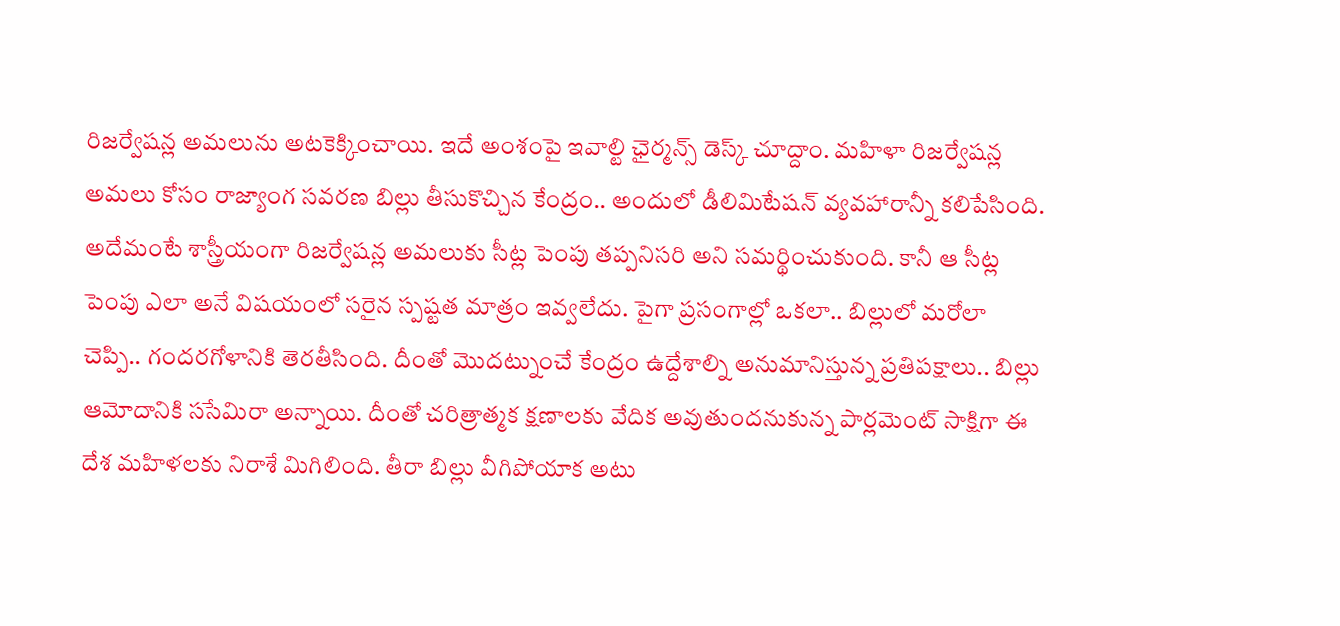రిజర్వేషన్ల అమలును అటకెక్కించాయి. ఇదే అంశంపై ఇవాల్టి ఛైర్మన్స్ డెస్క్ చూద్దాం. మహిళా రిజర్వేషన్ల అమలు కోసం రాజ్యాంగ సవరణ బిల్లు తీసుకొచ్చిన కేంద్రం.. అందులో డీలిమిటేషన్ వ్యవహారాన్నీ కలిపేసింది. అదేమంటే శాస్త్రీయంగా రిజర్వేషన్ల అమలుకు సీట్ల పెంపు తప్పనిసరి అని సమర్థించుకుంది. కానీ ఆ సీట్ల పెంపు ఎలా అనే విషయంలో సరైన స్పష్టత మాత్రం ఇవ్వలేదు. పైగా ప్రసంగాల్లో ఒకలా.. బిల్లులో మరోలా చెప్పి.. గందరగోళానికి తెరతీసింది. దీంతో మొదట్నుంచే కేంద్రం ఉద్దేశాల్ని అనుమానిస్తున్న ప్రతిపక్షాలు.. బిల్లు ఆమోదానికి ససేమిరా అన్నాయి. దీంతో చరిత్రాత్మక క్షణాలకు వేదిక అవుతుందనుకున్న పార్లమెంట్ సాక్షిగా ఈ దేశ మహిళలకు నిరాశే మిగిలింది. తీరా బిల్లు వీగిపోయాక అటు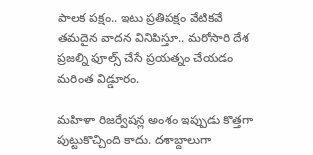పాలక పక్షం.. ఇటు ప్రతిపక్షం వేటికవే తమదైన వాదన వినిపిస్తూ.. మరోసారి దేశ ప్రజల్ని ఫూల్స్ చేసే ప్రయత్నం చేయడం మరింత విడ్డూరం.

మహిళా రిజర్వేషన్ల అంశం ఇప్పుడు కొత్తగా పుట్టుకొచ్చింది కాదు. దశాబ్దాలుగా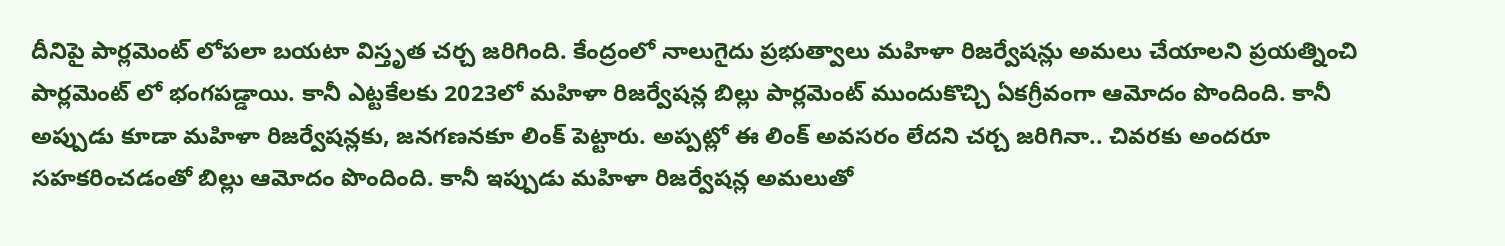దీనిపై పార్లమెంట్ లోపలా బయటా విస్తృత చర్చ జరిగింది. కేంద్రంలో నాలుగైదు ప్రభుత్వాలు మహిళా రిజర్వేషన్లు అమలు చేయాలని ప్రయత్నించి పార్లమెంట్‌ లో భంగపడ్డాయి. కానీ ఎట్టకేలకు 2023లో మహిళా రిజర్వేషన్ల బిల్లు పార్లమెంట్‌ ముందుకొచ్చి ఏకగ్రీవంగా ఆమోదం పొందింది. కానీ అప్పుడు కూడా మహిళా రిజర్వేషన్లకు, జనగణనకూ లింక్ పెట్టారు. అప్పట్లో ఈ లింక్ అవసరం లేదని చర్చ జరిగినా.. చివరకు అందరూ సహకరించడంతో బిల్లు ఆమోదం పొందింది. కానీ ఇప్పుడు మహిళా రిజర్వేషన్ల అమలుతో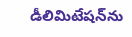డీలిమిటేషన్‌ను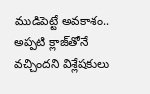ముడిపెట్టే అవకాశం.. అప్పటి క్లాజ్‌తోనే వచ్చిందని విశ్లేషకులు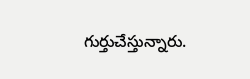గుర్తుచేస్తున్నారు.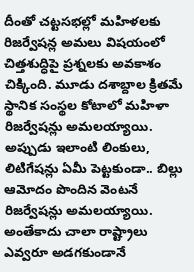దీంతో చట్టసభల్లో మహిళలకు రిజర్వేషన్ల అమలు విషయంలో చిత్తశుద్ధిపై ప్రశ్నలకు అవకాశం చిక్కింది. మూడు దశాబ్దాల క్రితమే స్థానిక సంస్థల కోటాలో మహిళా రిజర్వేషన్లు అమలయ్యాయి. అప్పుడు ఇలాంటి లింకులు, లిటిగేషన్లు ఏమీ పెట్టకుండా.. బిల్లు ఆమోదం పొందిన వెంటనే రిజర్వేషన్లు అమలయ్యాయి. అంతేకాదు చాలా రాష్ట్రాలు ఎవ్వరూ అడగకుండానే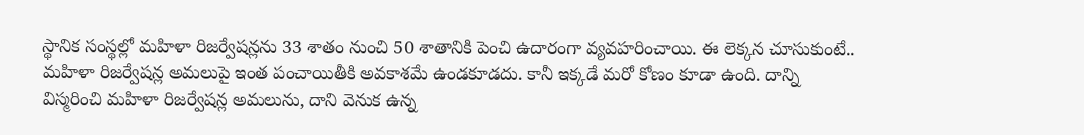స్థానిక సంస్థల్లో మహిళా రిజర్వేషన్లను 33 శాతం నుంచి 50 శాతానికి పెంచి ఉదారంగా వ్యవహరించాయి. ఈ లెక్కన చూసుకుంటే.. మహిళా రిజర్వేషన్ల అమలుపై ఇంత పంచాయితీకి అవకాశమే ఉండకూడదు. కానీ ఇక్కడే మరో కోణం కూడా ఉంది. దాన్ని విస్మరించి మహిళా రిజర్వేషన్ల అమలును, దాని వెనుక ఉన్న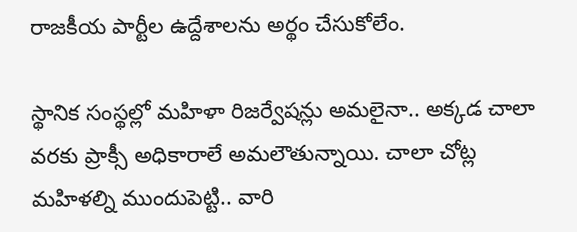రాజకీయ పార్టీల ఉద్దేశాలను అర్థం చేసుకోలేం.

స్థానిక సంస్థల్లో మహిళా రిజర్వేషన్లు అమలైనా.. అక్కడ చాలా వరకు ప్రాక్సీ అధికారాలే అమలౌతున్నాయి. చాలా చోట్ల మహిళల్ని ముందుపెట్టి.. వారి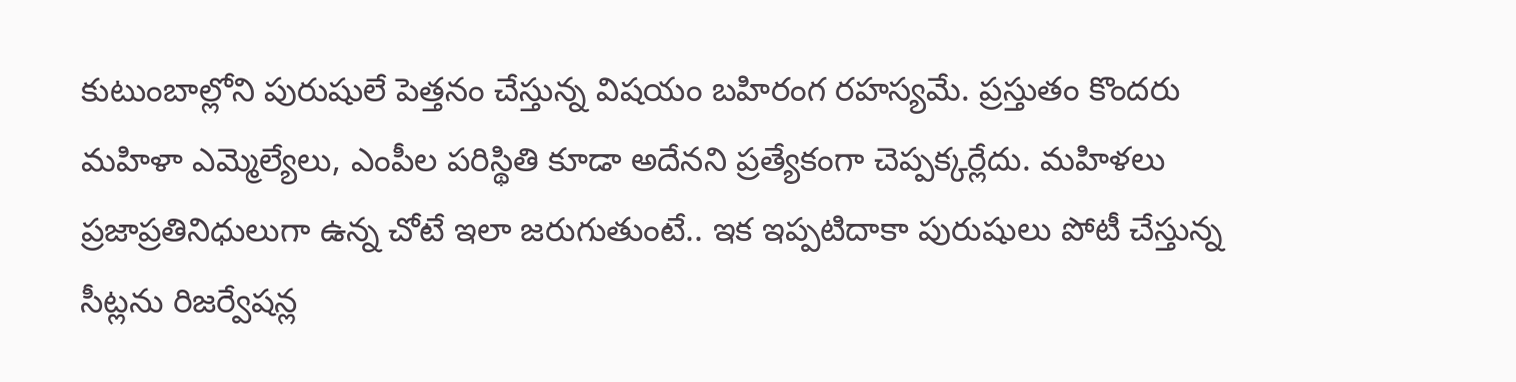కుటుంబాల్లోని పురుషులే పెత్తనం చేస్తున్న విషయం బహిరంగ రహస్యమే. ప్రస్తుతం కొందరు మహిళా ఎమ్మెల్యేలు, ఎంపీల పరిస్థితి కూడా అదేనని ప్రత్యేకంగా చెప్పక్కర్లేదు. మహిళలు ప్రజాప్రతినిధులుగా ఉన్న చోటే ఇలా జరుగుతుంటే.. ఇక ఇప్పటిదాకా పురుషులు పోటీ చేస్తున్న సీట్లను రిజర్వేషన్ల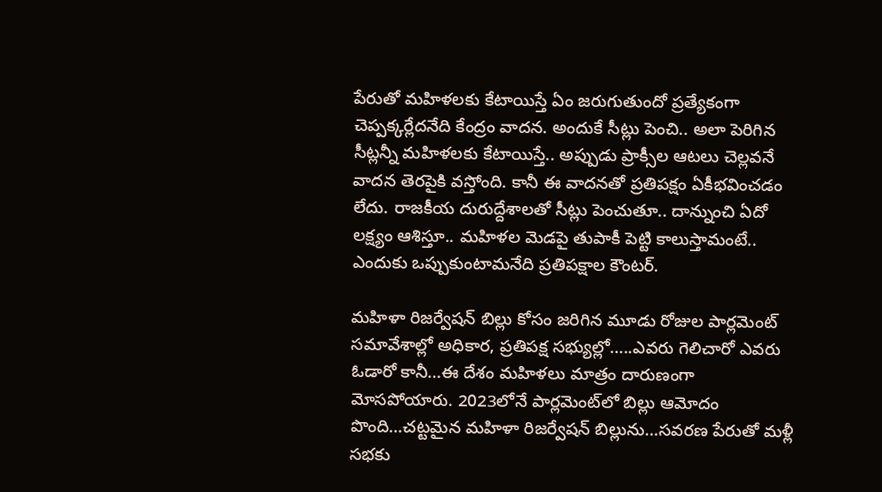పేరుతో మహిళలకు కేటాయిస్తే ఏం జరుగుతుందో ప్రత్యేకంగా చెప్పక్కర్లేదనేది కేంద్రం వాదన. అందుకే సీట్లు పెంచి.. అలా పెరిగిన సీట్లన్నీ మహిళలకు కేటాయిస్తే.. అప్పుడు ప్రాక్సీల ఆటలు చెల్లవనే వాదన తెరపైకి వస్తోంది. కానీ ఈ వాదనతో ప్రతిపక్షం ఏకీభవించడం లేదు. రాజకీయ దురుద్దేశాలతో సీట్లు పెంచుతూ.. దాన్నుంచి ఏదో లక్ష్యం ఆశిస్తూ.. మహిళల మెడపై తుపాకీ పెట్టి కాలుస్తామంటే.. ఎందుకు ఒప్పుకుంటామనేది ప్రతిపక్షాల కౌంటర్.

మహిళా రిజర్వేషన్‌ బిల్లు కోసం జరిగిన మూడు రోజుల పార్లమెంట్‌ సమావేశాల్లో అధికార, ప్రతిపక్ష సభ్యుల్లో…..ఎవరు గెలిచారో ఎవరు ఓడారో కానీ…ఈ దేశం మహిళలు మాత్రం దారుణంగా మోసపోయారు. 2023లోనే పార్లమెంట్‌లో బిల్లు ఆమోదం పొంది…చట్టమైన మహిళా రిజర్వేషన్‌ బిల్లును…సవరణ పేరుతో మళ్లీ సభకు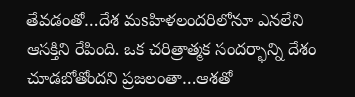తేవడంతో…దేశ మsహిళలందరిలోనూ ఎనలేని ఆసక్తిని రేపింది. ఒక చరిత్రాత్మక సందర్భాన్ని దేశం చూడబోతోందని ప్రజలంతా…ఆశతో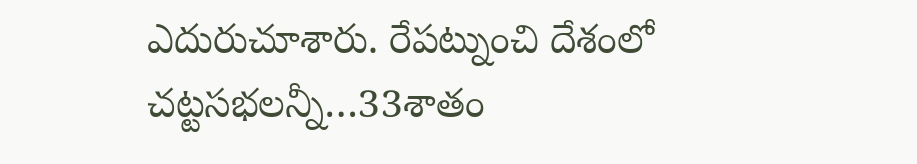ఎదురుచూశారు. రేపట్నుంచి దేశంలో చట్టసభలన్నీ…33శాతం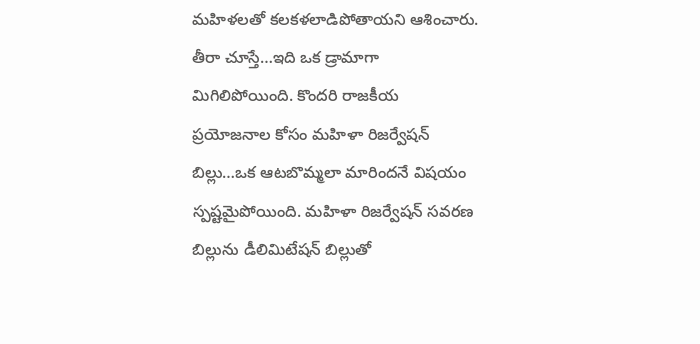మహిళలతో కలకళలాడిపోతాయని ఆశించారు. తీరా చూస్తే…ఇది ఒక డ్రామాగా మిగిలిపోయింది. కొందరి రాజకీయ ప్రయోజనాల కోసం మహిళా రిజర్వేషన్‌ బిల్లు…ఒక ఆటబొమ్మలా మారిందనే విషయం స్పష్టమైపోయింది. మహిళా రిజర్వేషన్‌ సవరణ బిల్లును డీలిమిటేషన్‌ బిల్లుతో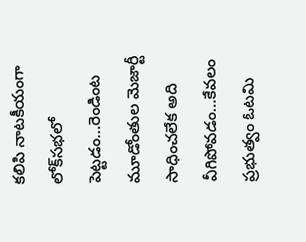కలిపి నాటకీయంగా లోక్‌సభలో పెట్టడం…రెండింట మూడోంతుల మెజార్టీ సాధించలేక అది వీగిపోవడం…కేవలం ప్రభుత్వం ఓటమి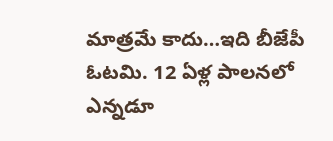మాత్రమే కాదు…ఇది బీజేపీ ఓటమి. 12 ఏళ్ల పాలనలో ఎన్నడూ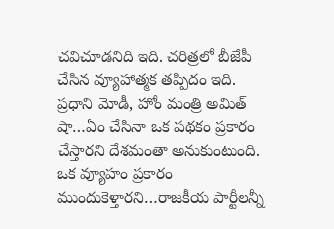చవిచూడనిది ఇది. చరిత్రలో బీజేపీ చేసిన వ్యూహాత్మక తప్పిదం ఇది. ప్రధాని మోడీ, హోం మంత్రి అమిత్ షా…ఏం చేసినా ఒక పథకం ప్రకారం చేస్తారని దేశమంతా అనుకుంటుంది. ఒక వ్యూహం ప్రకారం ముందుకెళ్తారని…రాజకీయ పార్టీలన్నీ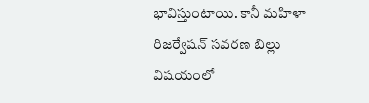భావిస్తుంటాయి. కానీ మహిళా రిజర్వేషన్‌ సవరణ బిల్లు విషయంలో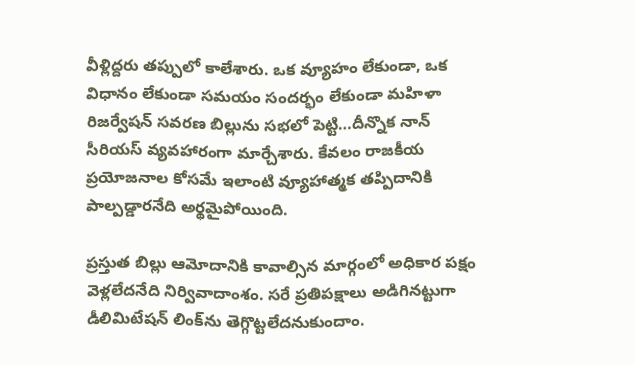వీళ్లిద్దరు తప్పులో కాలేశారు. ఒక వ్యూహం లేకుండా, ఒక విధానం లేకుండా సమయం సందర్భం లేకుండా మహిళా రిజర్వేషన్‌ సవరణ బిల్లును సభలో పెట్టి…దీన్నొక నాన్‌ సీరియస్‌ వ్యవహారంగా మార్చేశారు. కేవలం రాజకీయ ప్రయోజనాల కోసమే ఇలాంటి వ్యూహాత్మక తప్పిదానికి పాల్పడ్డారనేది అర్థమైపోయింది.

ప్రస్తుత బిల్లు ఆమోదానికి కావాల్సిన మార్గంలో అధికార పక్షం వెళ్లలేదనేది నిర్వివాదాంశం. సరే ప్రతిపక్షాలు అడిగినట్టుగా డీలిమిటేషన్ లింక్‌ను తెగ్గొట్టలేదనుకుందాం.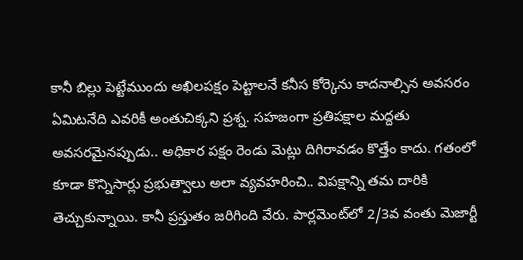కానీ బిల్లు పెట్టేముందు అఖిలపక్షం పెట్టాలనే కనీస కోర్కెను కాదనాల్సిన అవసరం ఏమిటనేది ఎవరికీ అంతుచిక్కని ప్రశ్న. సహజంగా ప్రతిపక్షాల మద్దతు అవసరమైనప్పుడు.. అధికార పక్షం రెండు మెట్లు దిగిరావడం కొత్తేం కాదు. గతంలో కూడా కొన్నిసార్లు ప్రభుత్వాలు అలా వ్యవహరించి.. విపక్షాన్ని తమ దారికి తెచ్చుకున్నాయి. కానీ ప్రస్తుతం జరిగింది వేరు. పార్లమెంట్‌లో 2/3వ వంతు మెజార్టీ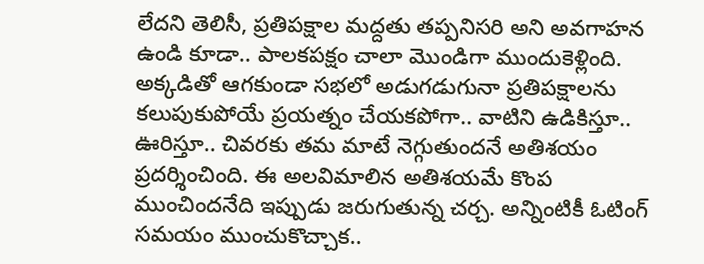లేదని తెలిసీ, ప్రతిపక్షాల మద్దతు తప్పనిసరి అని అవగాహన ఉండి కూడా.. పాలకపక్షం చాలా మొండిగా ముందుకెళ్లింది. అక్కడితో ఆగకుండా సభలో అడుగడుగునా ప్రతిపక్షాలను కలుపుకుపోయే ప్రయత్నం చేయకపోగా.. వాటిని ఉడికిస్తూ.. ఊరిస్తూ.. చివరకు తమ మాటే నెగ్గుతుందనే అతిశయం ప్రదర్శించింది. ఈ అలవిమాలిన అతిశయమే కొంప ముంచిందనేది ఇప్పుడు జరుగుతున్న చర్చ. అన్నింటికీ ఓటింగ్ సమయం ముంచుకొచ్చాక..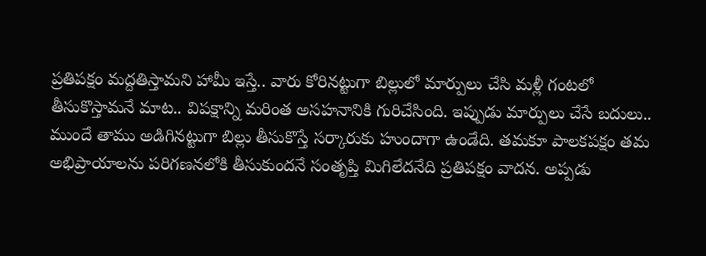ప్రతిపక్షం మద్దతిస్తామని హామీ ఇస్తే.. వారు కోరినట్టుగా బిల్లులో మార్పులు చేసి మళ్లీ గంటలో తీసుకొస్తామనే మాట.. విపక్షాన్ని మరింత అసహనానికి గురిచేసింది. ఇప్పుడు మార్పులు చేసే బదులు.. ముందే తాము అడిగినట్టుగా బిల్లు తీసుకొస్తే సర్కారుకు హుందాగా ఉండేది. తమకూ పాలకపక్షం తమ అభిప్రాయాలను పరిగణనలోకి తీసుకుందనే సంతృప్తి మిగిలేదనేది ప్రతిపక్షం వాదన. అప్పడు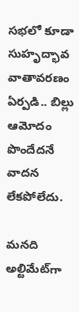సభలో కూడా సుహృద్భావ వాతావరణం ఏర్పడి.. బిల్లు ఆమోదం పొందేదనే వాదన లేకపోలేదు.

మనది అల్టిమేట్‌గా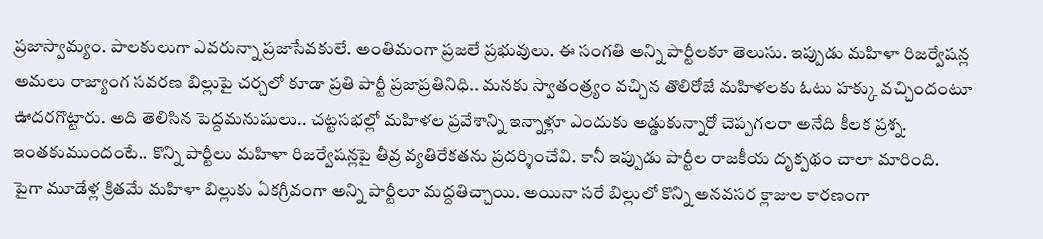ప్రజాస్వామ్యం. పాలకులుగా ఎవరున్నా ప్రజాసేవకులే. అంతిమంగా ప్రజలే ప్రభువులు. ఈ సంగతి అన్ని పార్టీలకూ తెలుసు. ఇప్పుడు మహిళా రిజర్వేషన్ల అమలు రాజ్యాంగ సవరణ బిల్లుపై చర్చలో కూడా ప్రతి పార్టీ ప్రజాప్రతినిధి.. మనకు స్వాతంత్ర్యం వచ్చిన తొలిరోజే మహిళలకు ఓటు హక్కు వచ్చిందంటూ ఊదరగొట్టారు. అది తెలిసిన పెద్దమనుషులు.. చట్టసభల్లో మహిళల ప్రవేశాన్ని ఇన్నాళ్లూ ఎందుకు అడ్డుకున్నారో చెప్పగలరా అనేది కీలక ప్రశ్న. ఇంతకుముందంటే.. కొన్ని పార్టీలు మహిళా రిజర్వేషన్లపై తీవ్ర వ్యతిరేకతను ప్రదర్శించేవి. కానీ ఇప్పుడు పార్టీల రాజకీయ దృక్పథం చాలా మారింది. పైగా మూడేళ్ల క్రితమే మహిళా బిల్లుకు ఏకగ్రీవంగా అన్ని పార్టీలూ మద్దతిచ్చాయి. అయినా సరే బిల్లులో కొన్ని అనవసర క్లాజుల కారణంగా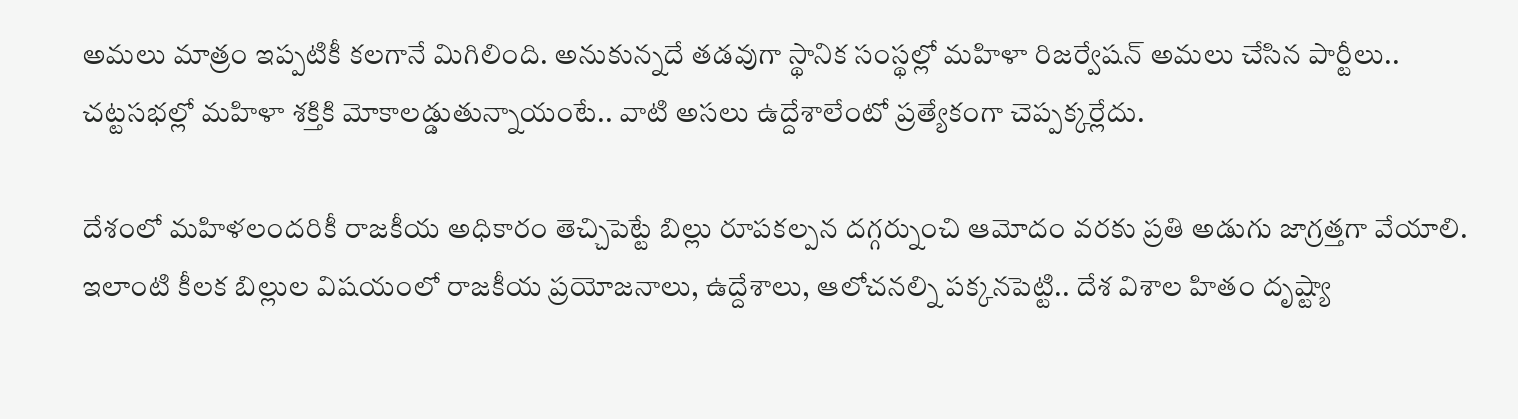అమలు మాత్రం ఇప్పటికీ కలగానే మిగిలింది. అనుకున్నదే తడవుగా స్థానిక సంస్థల్లో మహిళా రిజర్వేషన్ అమలు చేసిన పార్టీలు.. చట్టసభల్లో మహిళా శక్తికి మోకాలడ్డుతున్నాయంటే.. వాటి అసలు ఉద్దేశాలేంటో ప్రత్యేకంగా చెప్పక్కర్లేదు.

దేశంలో మహిళలందరికీ రాజకీయ అధికారం తెచ్చిపెట్టే బిల్లు రూపకల్పన దగ్గర్నుంచి ఆమోదం వరకు ప్రతి అడుగు జాగ్రత్తగా వేయాలి. ఇలాంటి కీలక బిల్లుల విషయంలో రాజకీయ ప్రయోజనాలు, ఉద్దేశాలు, ఆలోచనల్ని పక్కనపెట్టి.. దేశ విశాల హితం దృష్ట్యా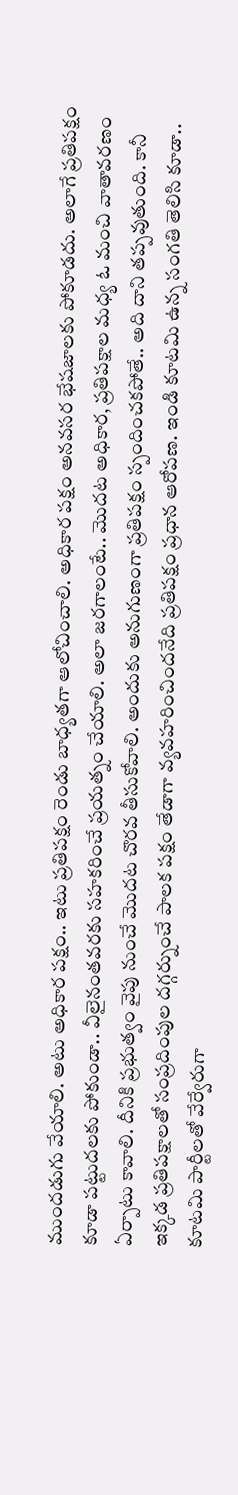ముందడుగు వేయాలి. అటు అధికార పక్షం.. ఇటు ప్రతిపక్షం రెండు బాధ్యతగా ఆలోచించాలి. అధికార పక్షం అనవసర భేషజాలకు పోకూడదు. అలాగే ప్రతిపక్షం కూడా పట్టుదలకు పోకుండా.. వీలైనంతవరకు సహకరించే ప్రయత్నం చేయాలి. అలా జరగాలంటే.. మొదట అధికార, ప్రతిపక్షాల మధ్య ఓ మంచి వాతావరణం ఏర్పాటు కావాలి. దీనికి ప్రభుత్వం వైపు నుంచే మొదట చొరవ తీసుకోవాలి. అందుకు అనుగుణంగా ప్రతిపక్షం స్పందించకపోతే.. అది దాని తప్పవుతుంది. కానీ ఇక్కడ ప్రతిపక్షాలతో సంప్రదింపుల దగ్గర్నుంచే పాలక పక్షం తేడాగా వ్యవహరించిందనేది ప్రతిపక్షం ప్రధాన ఆరోపణ. ఇండి కూటమి ఉన్న సంగతి తెలిసి కూడా.. కూటమి పార్టీలతో వేర్వేరుగా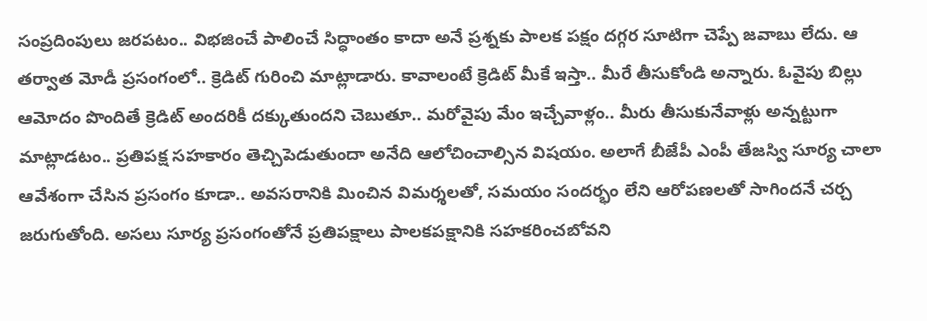సంప్రదింపులు జరపటం.. విభజించే పాలించే సిద్ధాంతం కాదా అనే ప్రశ్నకు పాలక పక్షం దగ్గర సూటిగా చెప్పే జవాబు లేదు. ఆ తర్వాత మోడీ ప్రసంగంలో.. క్రెడిట్ గురించి మాట్లాడారు. కావాలంటే క్రెడిట్ మీకే ఇస్తా.. మీరే తీసుకోండి అన్నారు. ఓవైపు బిల్లు ఆమోదం పొందితే క్రెడిట్ అందరికీ దక్కుతుందని చెబుతూ.. మరోవైపు మేం ఇచ్చేవాళ్లం.. మీరు తీసుకునేవాళ్లు అన్నట్టుగా మాట్లాడటం.. ప్రతిపక్ష సహకారం తెచ్చిపెడుతుందా అనేది ఆలోచించాల్సిన విషయం. అలాగే బీజేపీ ఎంపీ తేజస్వి సూర్య చాలా ఆవేశంగా చేసిన ప్రసంగం కూడా.. అవసరానికి మించిన విమర్శలతో, సమయం సందర్భం లేని ఆరోపణలతో సాగిందనే చర్చ జరుగుతోంది. అసలు సూర్య ప్రసంగంతోనే ప్రతిపక్షాలు పాలకపక్షానికి సహకరించబోవని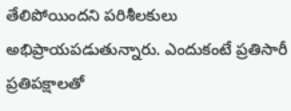తేలిపోయిందని పరిశీలకులు అభిప్రాయపడుతున్నారు. ఎందుకంటే ప్రతిసారీ ప్రతిపక్షాలతో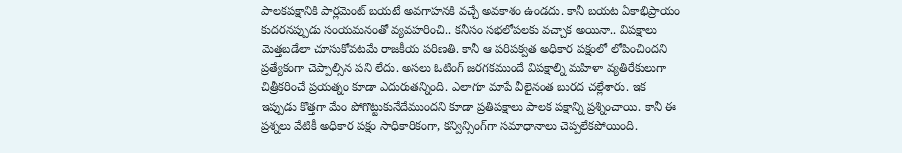పాలకపక్షానికి పార్లమెంట్ బయటే అవగాహనకి వచ్చే అవకాశం ఉండదు. కానీ బయట ఏకాభిప్రాయం కుదరనప్పుడు సంయమనంతో వ్యవహరించి.. కనీసం సభలోపలకు వచ్చాక అయినా.. విపక్షాలు మెత్తబడేలా చూసుకోవటమే రాజకీయ పరిణతి. కానీ ఆ పరిపక్వత అధికార పక్షంలో లోపించిందని ప్రత్యేకంగా చెప్పాల్సిన పని లేదు. అసలు ఓటింగ్‌ జరగకముందే విపక్షాల్ని మహిళా వ్యతిరేకులుగా చిత్రీకరించే ప్రయత్నం కూడా ఎదురుతన్నింది. ఎలాగూ మాపే వీలైనంత బురద చల్లేశారు. ఇక ఇప్పుడు కొత్తగా మేం పోగొట్టుకునేదేముందని కూడా ప్రతిపక్షాలు పాలక పక్షాన్ని ప్రశ్నించాయి. కానీ ఈ ప్రశ్నలు వేటికీ అధికార పక్షం సాధికారికంగా, కన్విన్సింగ్‌గా సమాధానాలు చెప్పలేకపోయింది.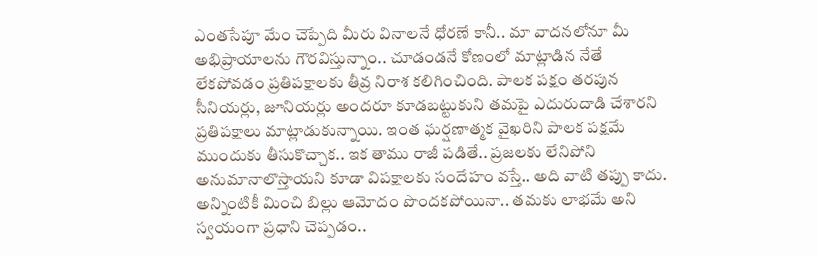ఎంతసేపూ మేం చెప్పేది మీరు వినాలనే ధోరణే కానీ.. మా వాదనలోనూ మీ అభిప్రాయాలను గౌరవిస్తున్నాం.. చూడండనే కోణంలో మాట్లాడిన నేతే లేకపోవడం ప్రతిపక్షాలకు తీవ్ర నిరాశ కలిగించింది. పాలక పక్షం తరపున సీనియర్లు, జూనియర్లు అందరూ కూడబట్టుకుని తమపై ఎదురుదాడి చేశారని ప్రతిపక్షాలు మాట్లాడుకున్నాయి. ఇంత ఘర్షణాత్మక వైఖరిని పాలక పక్షమే ముందుకు తీసుకొచ్చాక.. ఇక తాము రాజీ పడితే.. ప్రజలకు లేనిపోని అనుమానాలొస్తాయని కూడా విపక్షాలకు సందేహం వస్తే.. అది వాటి తప్పు కాదు. అన్నింటికీ మించి బిల్లు ఆమోదం పొందకపోయినా.. తమకు లాభమే అని స్వయంగా ప్రధాని చెప్పడం..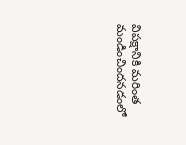విపక్షానికి మరింత మండించిందనడంలో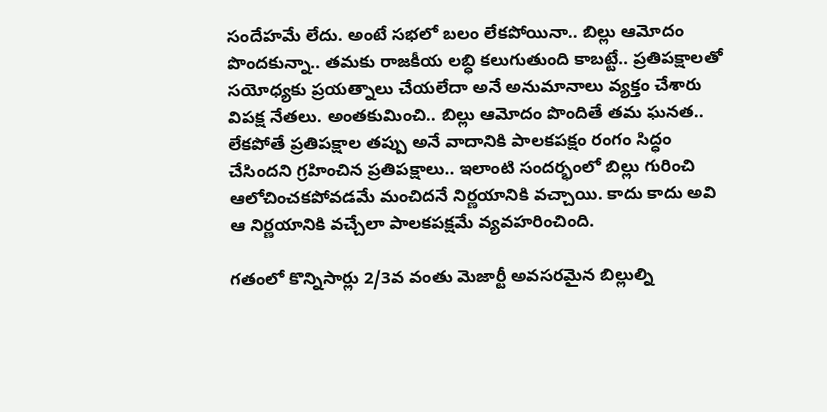సందేహమే లేదు. అంటే సభలో బలం లేకపోయినా.. బిల్లు ఆమోదం పొందకున్నా.. తమకు రాజకీయ లబ్ధి కలుగుతుంది కాబట్టే.. ప్రతిపక్షాలతో సయోధ్యకు ప్రయత్నాలు చేయలేదా అనే అనుమానాలు వ్యక్తం చేశారు విపక్ష నేతలు. అంతకుమించి.. బిల్లు ఆమోదం పొందితే తమ ఘనత.. లేకపోతే ప్రతిపక్షాల తప్పు అనే వాదానికి పాలకపక్షం రంగం సిద్ధం చేసిందని గ్రహించిన ప్రతిపక్షాలు.. ఇలాంటి సందర్భంలో బిల్లు గురించి ఆలోచించకపోవడమే మంచిదనే నిర్ణయానికి వచ్చాయి. కాదు కాదు అవి ఆ నిర్ణయానికి వచ్చేలా పాలకపక్షమే వ్యవహరించింది.

గతంలో కొన్నిసార్లు 2/3వ వంతు మెజార్టీ అవసరమైన బిల్లుల్ని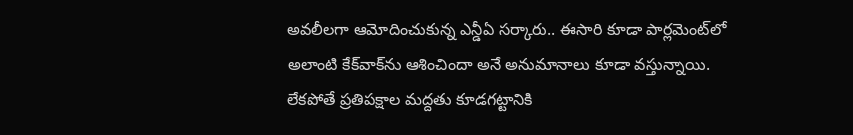అవలీలగా ఆమోదించుకున్న ఎన్డీఏ సర్కారు.. ఈసారి కూడా పార్లమెంట్‌లో అలాంటి కేక్‌వాక్‌ను ఆశించిందా అనే అనుమానాలు కూడా వస్తున్నాయి. లేకపోతే ప్రతిపక్షాల మద్దతు కూడగట్టానికి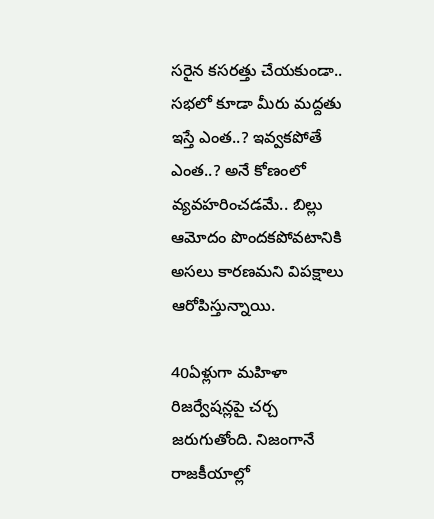సరైన కసరత్తు చేయకుండా.. సభలో కూడా మీరు మద్దతు ఇస్తే ఎంత..? ఇవ్వకపోతే ఎంత..? అనే కోణంలో వ్యవహరించడమే.. బిల్లు ఆమోదం పొందకపోవటానికి అసలు కారణమని విపక్షాలు ఆరోపిస్తున్నాయి.

40ఏళ్లుగా మహిళా రిజర్వేషన్లపై చర్చ జరుగుతోంది. నిజంగానే రాజకీయాల్లో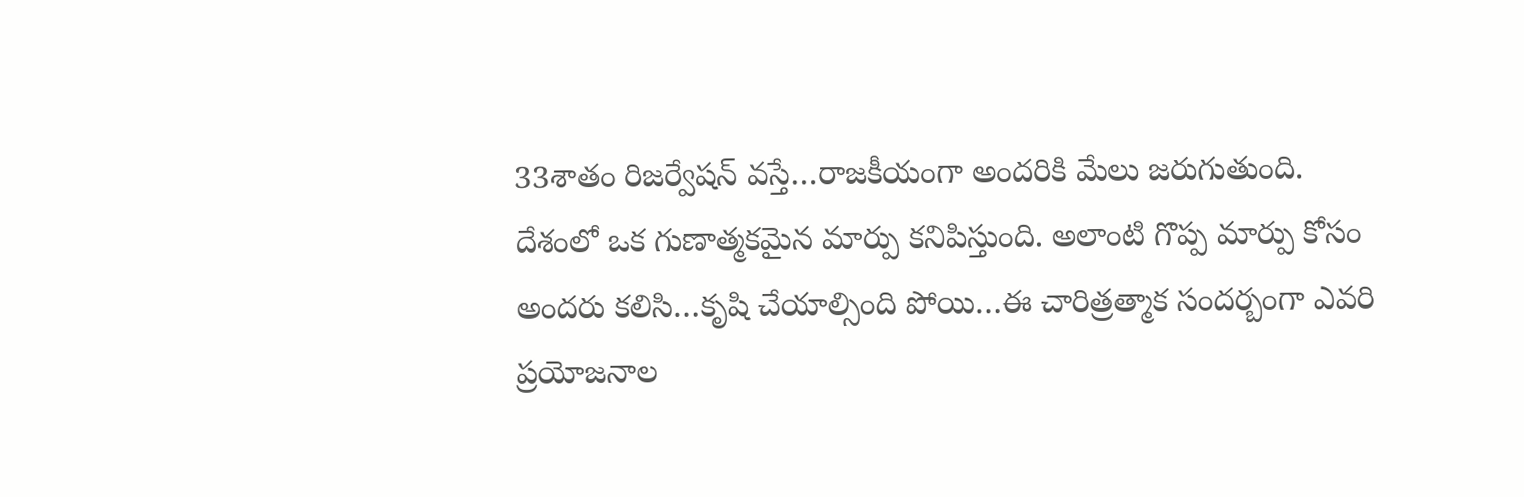33శాతం రిజర్వేషన్‌ వస్తే…రాజకీయంగా అందరికి మేలు జరుగుతుంది. దేశంలో ఒక గుణాత్మకమైన మార్పు కనిపిస్తుంది. అలాంటి గొప్ప మార్పు కోసం అందరు కలిసి…కృషి చేయాల్సింది పోయి…ఈ చారిత్రత్మాక సందర్బంగా ఎవరి ప్రయోజనాల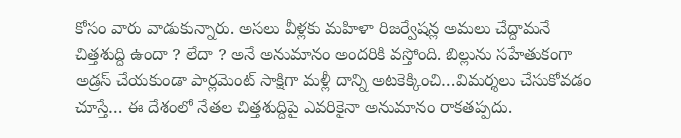కోసం వారు వాడుకున్నారు. అసలు వీళ్లకు మహిళా రిజర్వేషన్ల అమలు చేద్దామనే చిత్తశుద్ది ఉందా ? లేదా ? అనే అనుమానం అందరికి వస్తోంది. బిల్లును సహేతుకంగా అడ్రస్ చేయకుండా పార్లమెంట్‌ సాక్షిగా మళ్లీ దాన్ని అటకెక్కించి…విమర్శలు చేసుకోవడం చూస్తే… ఈ దేశంలో నేతల చిత్తశుద్దిపై ఎవరికైనా అనుమానం రాకతప్పదు.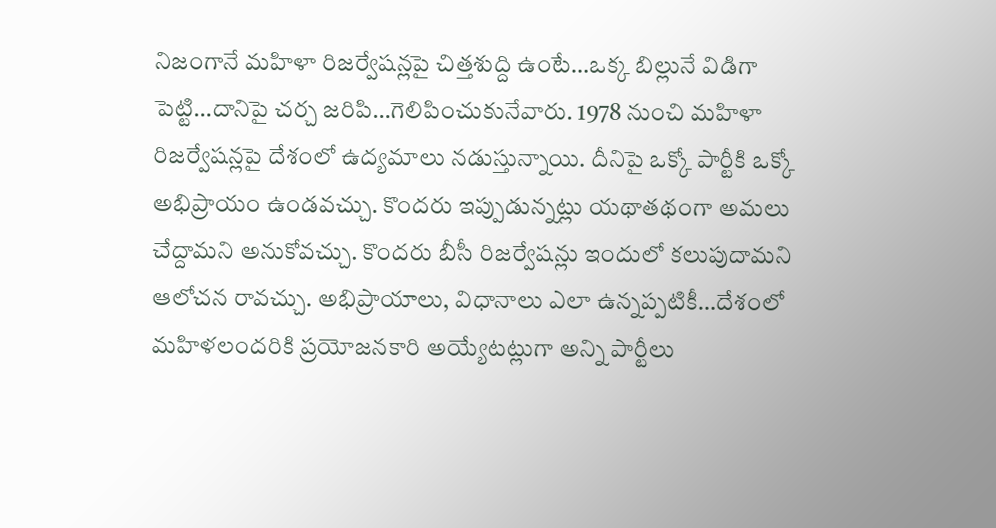నిజంగానే మహిళా రిజర్వేషన్లపై చిత్తశుద్ది ఉంటే…ఒక్క బిల్లునే విడిగా పెట్టి…దానిపై చర్చ జరిపి…గెలిపించుకునేవారు. 1978 నుంచి మహిళా రిజర్వేషన్లపై దేశంలో ఉద్యమాలు నడుస్తున్నాయి. దీనిపై ఒక్కో పార్టీకి ఒక్కో అభిప్రాయం ఉండవచ్చు. కొందరు ఇప్పుడున్నట్లు యథాతథంగా అమలు చేద్దామని అనుకోవచ్చు. కొందరు బీసీ రిజర్వేషన్లు ఇందులో కలుపుదామని ఆలోచన రావచ్చు. అభిప్రాయాలు, విధానాలు ఎలా ఉన్నప్పటికీ…దేశంలో మహిళలందరికి ప్రయోజనకారి అయ్యేటట్లుగా అన్ని పార్టీలు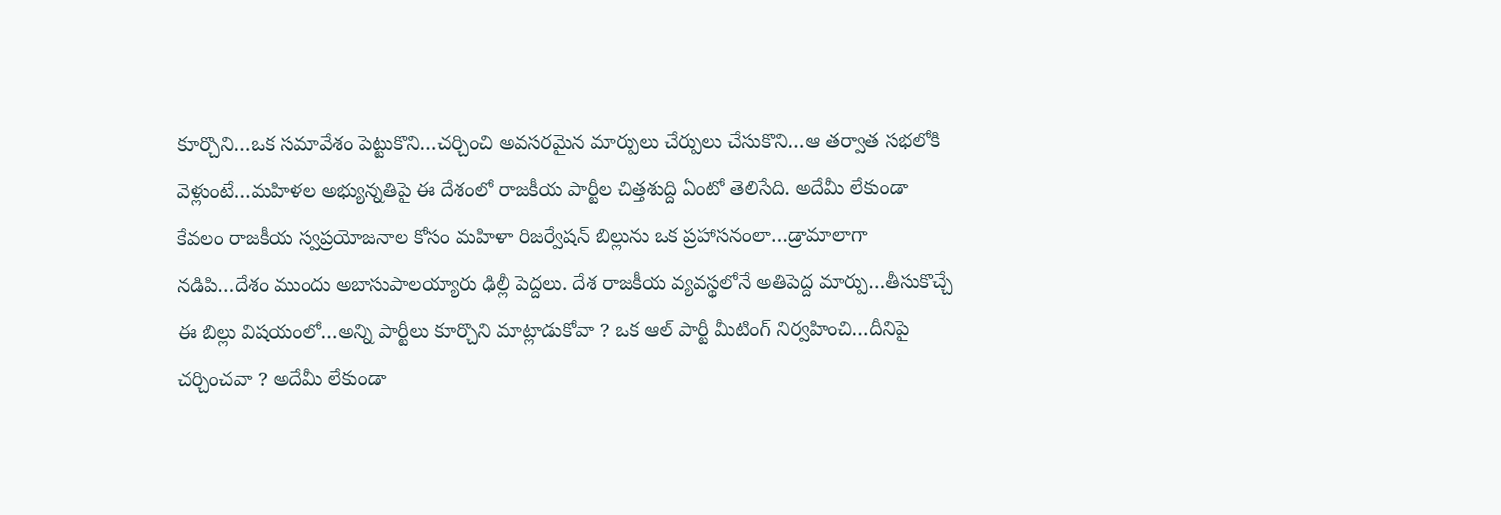కూర్చొని…ఒక సమావేశం పెట్టుకొని…చర్చించి అవసరమైన మార్పులు చేర్పులు చేసుకొని…ఆ తర్వాత సభలోకి వెళ్లుంటే…మహిళల అభ్యున్నతిపై ఈ దేశంలో రాజకీయ పార్టీల చిత్తశుద్ది ఏంటో తెలిసేది. అదేమీ లేకుండా కేవలం రాజకీయ స్వప్రయోజనాల కోసం మహిళా రిజర్వేషన్ బిల్లును ఒక ప్రహాసనంలా…డ్రామాలాగా నడిపి…దేశం ముందు అబాసుపాలయ్యారు ఢిల్లీ పెద్దలు. దేశ రాజకీయ వ్యవస్థలోనే అతిపెద్ద మార్పు…తీసుకొచ్చే ఈ బిల్లు విషయంలో…అన్ని పార్టీలు కూర్చొని మాట్లాడుకోవా ? ఒక ఆల్‌ పార్టీ మీటింగ్‌ నిర్వహించి…దీనిపై చర్చించవా ? అదేమీ లేకుండా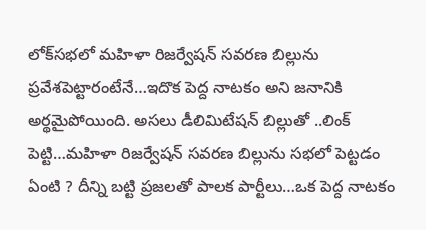లోక్‌సభలో మహిళా రిజర్వేషన్‌ సవరణ బిల్లును ప్రవేశపెట్టారంటేనే…ఇదొక పెద్ద నాటకం అని జనానికి అర్థమైపోయింది. అసలు డీలిమిటేషన్‌ బిల్లుతో ..లింక్‌ పెట్టి…మహిళా రిజర్వేషన్‌ సవరణ బిల్లును సభలో పెట్టడం ఏంటి ? దీన్ని బట్టి ప్రజలతో పాలక పార్టీలు…ఒక పెద్ద నాటకం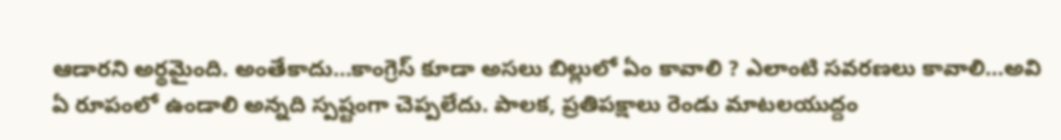ఆడారని అర్థమైంది. అంతేకాదు…కాంగ్రెస్‌ కూడా అసలు బిల్లులో ఏం కావాలి ? ఎలాంటి సవరణలు కావాలి…అవి ఏ రూపంలో ఉండాలి అన్నది స్పష్టంగా చెప్పలేదు. పాలక, ప్రతిపక్షాలు రెండు మాటలయుద్దం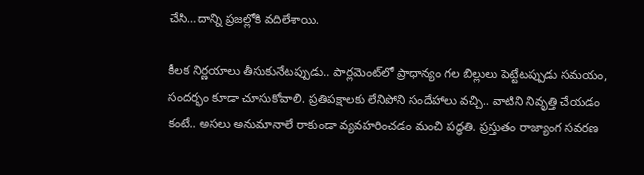చేసి…దాన్ని ప్రజల్లోకి వదిలేశాయి.

కీలక నిర్ణయాలు తీసుకునేటప్పుడు.. పార్లమెంట్‌లో ప్రాధాన్యం గల బిల్లులు పెట్టేటప్పుడు సమయం, సందర్భం కూడా చూసుకోవాలి. ప్రతిపక్షాలకు లేనిపోని సందేహాలు వచ్చి.. వాటిని నివృత్తి చేయడం కంటే.. అసలు అనుమానాలే రాకుండా వ్యవహరించడం మంచి పద్ధతి. ప్రస్తుతం రాజ్యాంగ సవరణ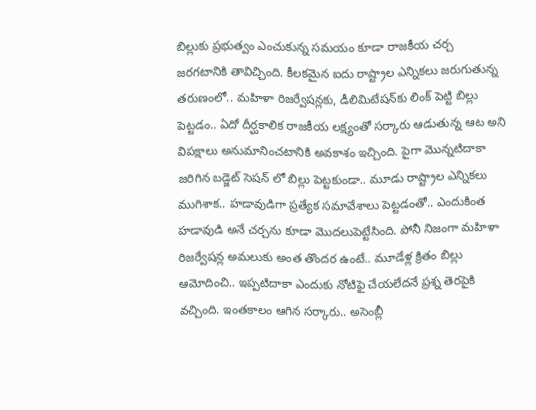బిల్లుకు ప్రభుత్వం ఎంచుకున్న సమయం కూడా రాజకీయ చర్చ జరగటానికి తావిచ్చింది. కీలకమైన ఐదు రాష్ట్రాల ఎన్నికలు జరుగుతున్న తరుణంలో.. మహిళా రిజర్వేషన్లకు, డీలిమిటేషన్‌కు లింక్ పెట్టి బిల్లు పెట్టడం.. ఏదో దీర్ఘకాలిక రాజకీయ లక్ష్యంతో సర్కారు ఆడుతున్న ఆట అని విపక్షాలు అనుమానించటానికి అవకాశం ఇచ్చింది. పైగా మొన్నటిదాకా జరిగిన బడ్జెట్ సెషన్ లో బిల్లు పెట్టకుండా.. మూడు రాష్ట్రాల ఎన్నికలు ముగిశాక.. హడావుడిగా ప్రత్యేక సమావేశాలు పెట్టడంతో.. ఎందుకింత హడావుడి అనే చర్చను కూడా మొదలుపెట్టేసింది. పోనీ నిజంగా మహిళా రిజర్వేషన్ల అమలుకు అంత తొందర ఉంటే.. మూడేళ్ల క్రితం బిల్లు ఆమోదించి.. ఇప్పటిదాకా ఎందుకు నోటిఫై చేయలేదనే ప్రశ్న తెరపైకి వచ్చింది. ఇంతకాలం ఆగిన సర్కారు.. అసెంబ్లీ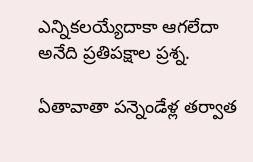ఎన్నికలయ్యేదాకా ఆగలేదా అనేది ప్రతిపక్షాల ప్రశ్న.

ఏతావాతా పన్నెండేళ్ల తర్వాత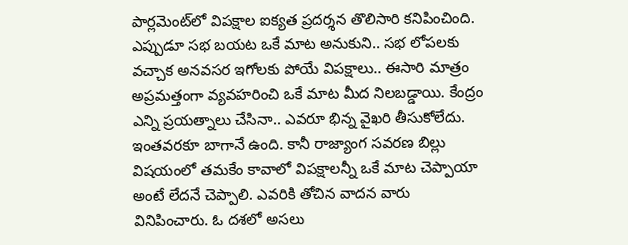పార్లమెంట్‌లో విపక్షాల ఐక్యత ప్రదర్శన తొలిసారి కనిపించింది. ఎప్పుడూ సభ బయట ఒకే మాట అనుకుని.. సభ లోపలకు వచ్చాక అనవసర ఇగోలకు పోయే విపక్షాలు.. ఈసారి మాత్రం అప్రమత్తంగా వ్యవహరించి ఒకే మాట మీద నిలబడ్డాయి. కేంద్రం ఎన్ని ప్రయత్నాలు చేసినా.. ఎవరూ భిన్న వైఖరి తీసుకోలేదు. ఇంతవరకూ బాగానే ఉంది. కానీ రాజ్యాంగ సవరణ బిల్లు విషయంలో తమకేం కావాలో విపక్షాలన్నీ ఒకే మాట చెప్పాయా అంటే లేదనే చెప్పాలి. ఎవరికి తోచిన వాదన వారు వినిపించారు. ఓ దశలో అసలు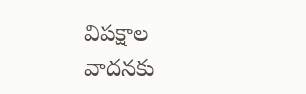విపక్షాల వాదనకు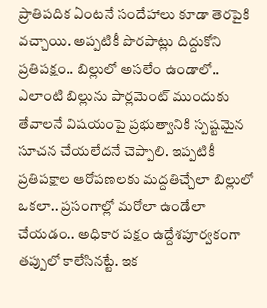ప్రాతిపదిక ఏంటనే సందేహాలు కూడా తెరపైకి వచ్చాయి. అప్పటికీ పొరపాట్లు దిద్దుకోని ప్రతిపక్షం.. బిల్లులో అసలేం ఉండాలో.. ఎలాంటి బిల్లును పార్లమెంట్‌ ముందుకు తేవాలనే విషయంపై ప్రభుత్వానికి స్పష్టమైన సూచన చేయలేదనే చెప్పాలి. ఇప్పటికీ ప్రతిపక్షాల ఆరోపణలకు మద్దతిచ్చేలా బిల్లులో ఒకలా.. ప్రసంగాల్లో మరోలా ఉండేలా చేయడం.. అధికార పక్షం ఉద్దేశపూర్వకంగా తప్పులో కాలేసినట్టే. ఇక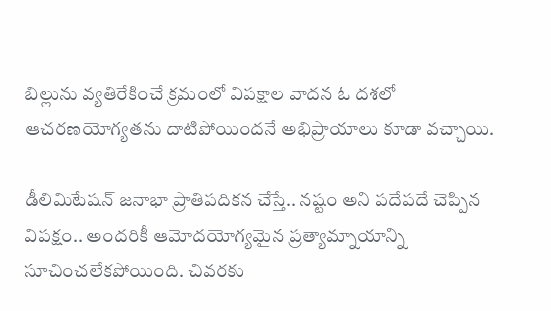బిల్లును వ్యతిరేకించే క్రమంలో విపక్షాల వాదన ఓ దశలో ఆచరణయోగ్యతను దాటిపోయిందనే అభిప్రాయాలు కూడా వచ్చాయి.

డీలిమిటేషన్ జనాభా ప్రాతిపదికన చేస్తే.. నష్టం అని పదేపదే చెప్పిన విపక్షం.. అందరికీ ఆమోదయోగ్యమైన ప్రత్యామ్నాయాన్ని సూచించలేకపోయింది. చివరకు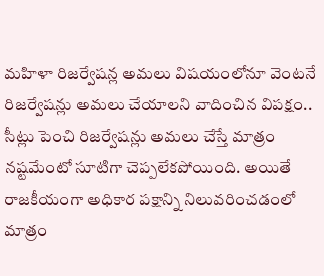మహిళా రిజర్వేషన్ల అమలు విషయంలోనూ వెంటనే రిజర్వేషన్లు అమలు చేయాలని వాదించిన విపక్షం.. సీట్లు పెంచి రిజర్వేషన్లు అమలు చేస్తే మాత్రం నష్టమేంటో సూటిగా చెప్పలేకపోయింది. అయితే రాజకీయంగా అధికార పక్షాన్ని నిలువరించడంలో మాత్రం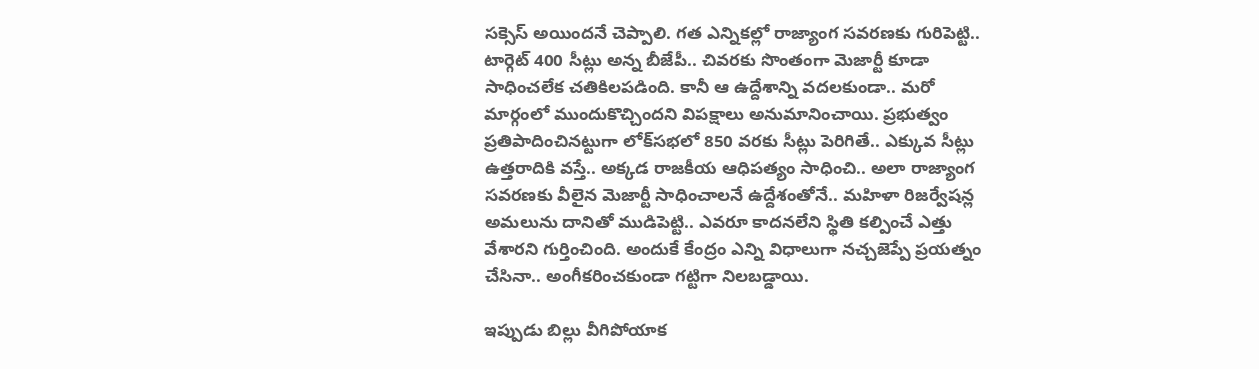సక్సెస్ అయిందనే చెప్పాలి. గత ఎన్నికల్లో రాజ్యాంగ సవరణకు గురిపెట్టి.. టార్గెట్ 400 సీట్లు అన్న బీజేపీ.. చివరకు సొంతంగా మెజార్టీ కూడా సాధించలేక చతికిలపడింది. కానీ ఆ ఉద్దేశాన్ని వదలకుండా.. మరో మార్గంలో ముందుకొచ్చిందని విపక్షాలు అనుమానించాయి. ప్రభుత్వం ప్రతిపాదించినట్టుగా లోక్‌సభలో 850 వరకు సీట్లు పెరిగితే.. ఎక్కువ సీట్లు ఉత్తరాదికి వస్తే.. అక్కడ రాజకీయ ఆధిపత్యం సాధించి.. అలా రాజ్యాంగ సవరణకు వీలైన మెజార్టీ సాధించాలనే ఉద్దేశంతోనే.. మహిళా రిజర్వేషన్ల అమలును దానితో ముడిపెట్టి.. ఎవరూ కాదనలేని స్థితి కల్పించే ఎత్తు వేశారని గుర్తించింది. అందుకే కేంద్రం ఎన్ని విధాలుగా నచ్చజెప్పే ప్రయత్నం చేసినా.. అంగీకరించకుండా గట్టిగా నిలబడ్డాయి.

ఇప్పుడు బిల్లు వీగిపోయాక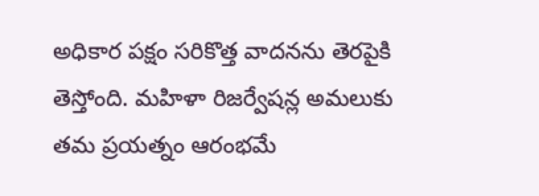అధికార పక్షం సరికొత్త వాదనను తెరపైకి తెస్తోంది. మహిళా రిజర్వేషన్ల అమలుకు తమ ప్రయత్నం ఆరంభమే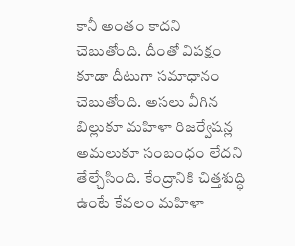కానీ అంతం కాదని చెబుతోంది. దీంతో విపక్షం కూడా దీటుగా సమాధానం చెబుతోంది. అసలు వీగిన బిల్లుకూ మహిళా రిజర్వేషన్ల అమలుకూ సంబంధం లేదని తేల్చేసింది. కేంద్రానికి చిత్తశుద్ధి ఉంటే కేవలం మహిళా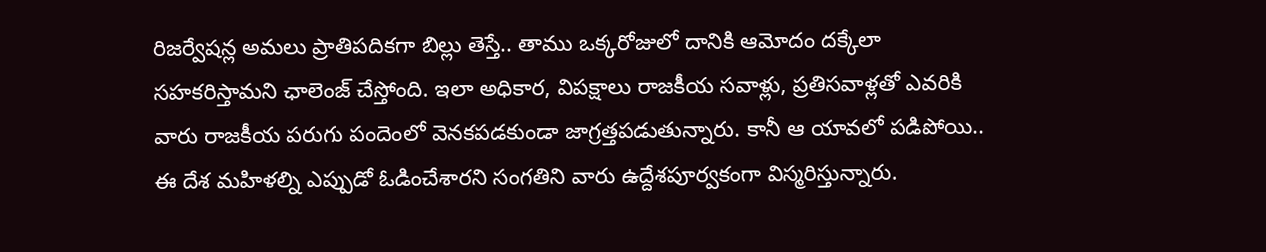రిజర్వేషన్ల అమలు ప్రాతిపదికగా బిల్లు తెస్తే.. తాము ఒక్కరోజులో దానికి ఆమోదం దక్కేలా సహకరిస్తామని ఛాలెంజ్ చేస్తోంది. ఇలా అధికార, విపక్షాలు రాజకీయ సవాళ్లు, ప్రతిసవాళ్లతో ఎవరికి వారు రాజకీయ పరుగు పందెంలో వెనకపడకుండా జాగ్రత్తపడుతున్నారు. కానీ ఆ యావలో పడిపోయి.. ఈ దేశ మహిళల్ని ఎప్పుడో ఓడించేశారని సంగతిని వారు ఉద్దేశపూర్వకంగా విస్మరిస్తున్నారు.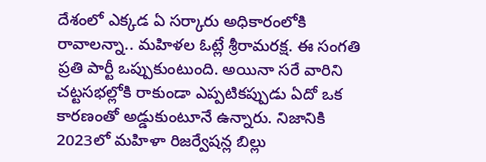దేశంలో ఎక్కడ ఏ సర్కారు అధికారంలోకి రావాలన్నా.. మహిళల ఓట్లే శ్రీరామరక్ష. ఈ సంగతి ప్రతి పార్టీ ఒప్పుకుంటుంది. అయినా సరే వారిని చట్టసభల్లోకి రాకుండా ఎప్పటికప్పుడు ఏదో ఒక కారణంతో అడ్డుకుంటూనే ఉన్నారు. నిజానికి 2023లో మహిళా రిజర్వేషన్ల బిల్లు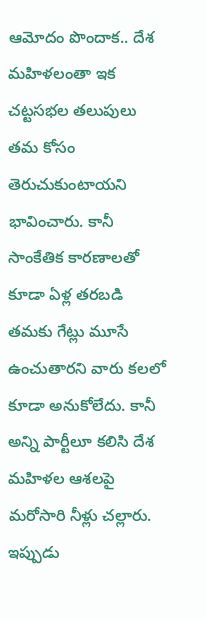ఆమోదం పొందాక.. దేశ మహిళలంతా ఇక చట్టసభల తలుపులు తమ కోసం తెరుచుకుంటాయని భావించారు. కానీ సాంకేతిక కారణాలతో కూడా ఏళ్ల తరబడి తమకు గేట్లు మూసే ఉంచుతారని వారు కలలో కూడా అనుకోలేదు. కానీ అన్ని పార్టీలూ కలిసి దేశ మహిళల ఆశలపై మరోసారి నీళ్లు చల్లారు. ఇప్పుడు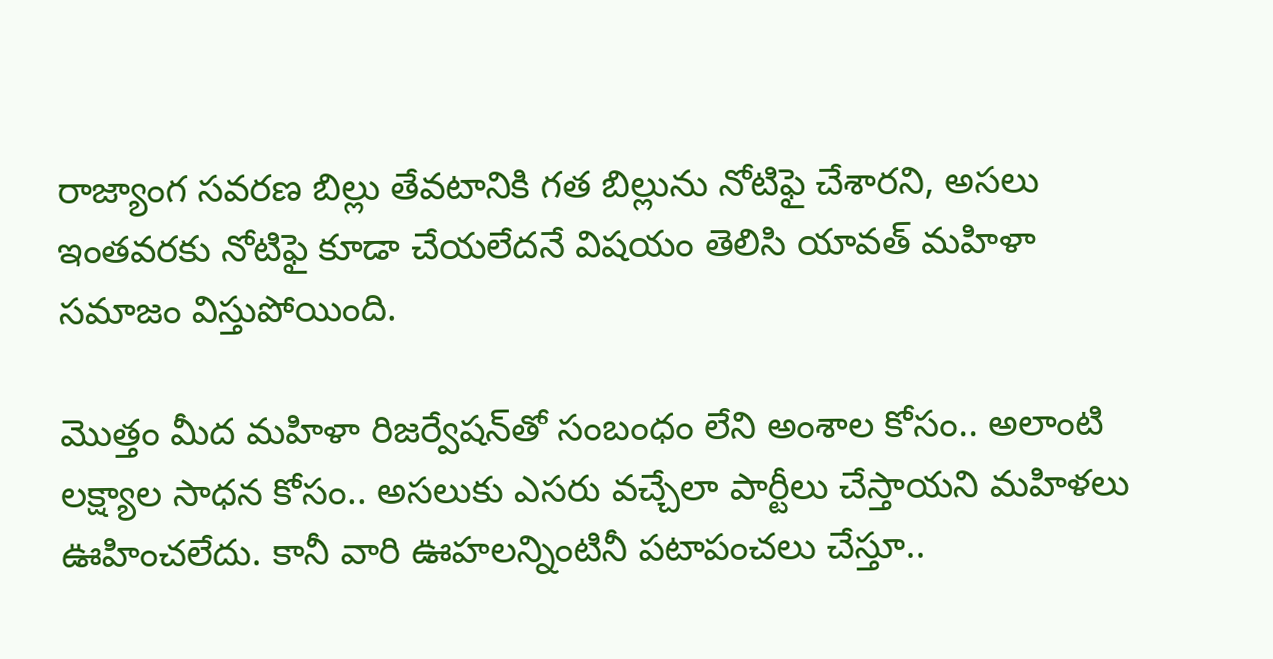రాజ్యాంగ సవరణ బిల్లు తేవటానికి గత బిల్లును నోటిఫై చేశారని, అసలు ఇంతవరకు నోటిఫై కూడా చేయలేదనే విషయం తెలిసి యావత్ మహిళా సమాజం విస్తుపోయింది.

మొత్తం మీద మహిళా రిజర్వేషన్‌తో సంబంధం లేని అంశాల కోసం.. అలాంటి లక్ష్యాల సాధన కోసం.. అసలుకు ఎసరు వచ్చేలా పార్టీలు చేస్తాయని మహిళలు ఊహించలేదు. కానీ వారి ఊహలన్నింటినీ పటాపంచలు చేస్తూ..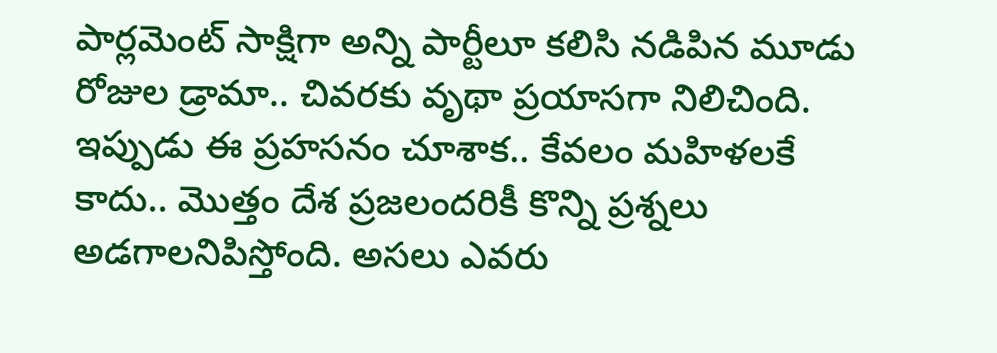పార్లమెంట్ సాక్షిగా అన్ని పార్టీలూ కలిసి నడిపిన మూడు రోజుల డ్రామా.. చివరకు వృథా ప్రయాసగా నిలిచింది. ఇప్పుడు ఈ ప్రహసనం చూశాక.. కేవలం మహిళలకే కాదు.. మొత్తం దేశ ప్రజలందరికీ కొన్ని ప్రశ్నలు అడగాలనిపిస్తోంది. అసలు ఎవరు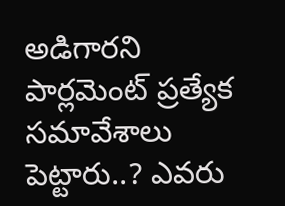అడిగారని పార్లమెంట్ ప్రత్యేక సమావేశాలు పెట్టారు..? ఎవరు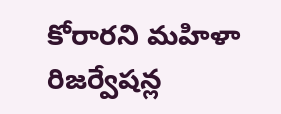కోరారని మహిళా రిజర్వేషన్ల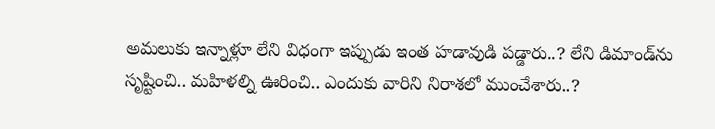అమలుకు ఇన్నాళ్లూ లేని విధంగా ఇప్పుడు ఇంత హడావుడి పడ్డారు..? లేని డిమాండ్‌ను సృష్టించి.. మహిళల్ని ఊరించి.. ఎందుకు వారిని నిరాశలో ముంచేశారు..?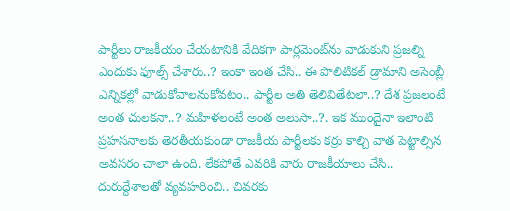పార్టీలు రాజకీయం చేయటానికి వేదికగా పార్లమెంట్‌ను వాడుకుని ప్రజల్ని ఎందుకు ఫూల్స్‌ చేశారు..? ఇంకా ఇంత చేసి.. ఈ పొలిటికల్ డ్రామాని అసెంబ్లీ ఎన్నికల్లో వాడుకోవాలనుకోవటం.. పార్టీల అతి తెలివితేటలా..? దేశ ప్రజలంటే అంత చులకనా..? మహిళలంటే అంత అలుసా..?. ఇక ముందైనా ఇలాంటి ప్రహసనాలకు తెరతీయకుండా రాజకీయ పార్టీలకు కర్రు కాల్చి వాత పెట్టాల్సిన అవసరం చాలా ఉంది. లేకపోతే ఎవరికి వారు రాజకీయాలు చేసి.. దురుద్దేశాలతో వ్యవహరించి.. చివరకు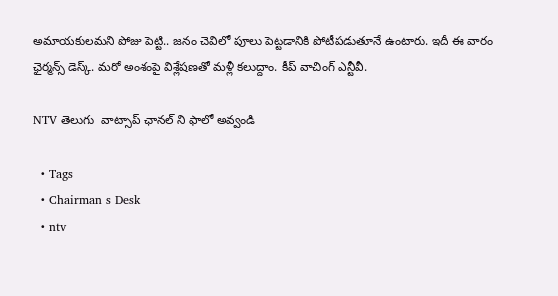అమాయకులమని పోజు పెట్టి.. జనం చెవిలో పూలు పెట్టడానికి పోటీపడుతూనే ఉంటారు. ఇదీ ఈ వారం ఛైర్మన్స్ డెస్క్. మరో అంశంపై విశ్లేషణతో మళ్లీ కలుద్దాం. కీప్ వాచింగ్ ఎన్టీవీ.

NTV తెలుగు  వాట్సాప్ ఛానల్ ని ఫాలో అవ్వండి

  • Tags
  • Chairman s Desk
  • ntv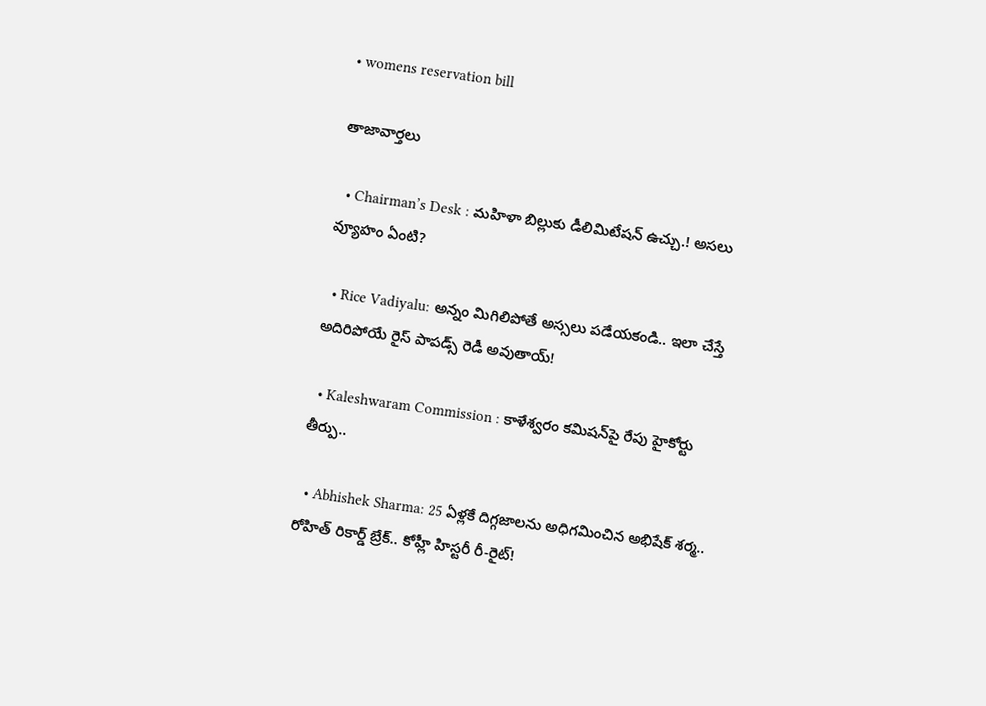• womens reservation bill

తాజావార్తలు

  • Chairman’s Desk : మహిళా బిల్లుకు డీలిమిటేషన్ ఉచ్చు.! అసలు వ్యూహం ఏంటి?

  • Rice Vadiyalu: అన్నం మిగిలిపోతే అస్సలు పడేయకండి.. ఇలా చేస్తే అదిరిపోయే రైస్ పాపడ్స్ రెడీ అవుతాయ్!

  • Kaleshwaram Commission : కాళేశ్వరం కమిషన్‌పై రేపు హైకోర్టు తీర్పు..

  • Abhishek Sharma: 25 ఏళ్లకే దిగ్గజాలను అధిగమించిన అభిషేక్ శర్మ.. రోహిత్ రికార్డ్ బ్రేక్.. కోహ్లీ హిస్టరీ రీ-రైట్!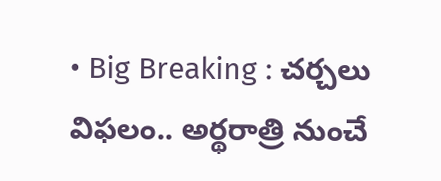• Big Breaking : చర్చలు విఫలం.. అర్థరాత్రి నుంచే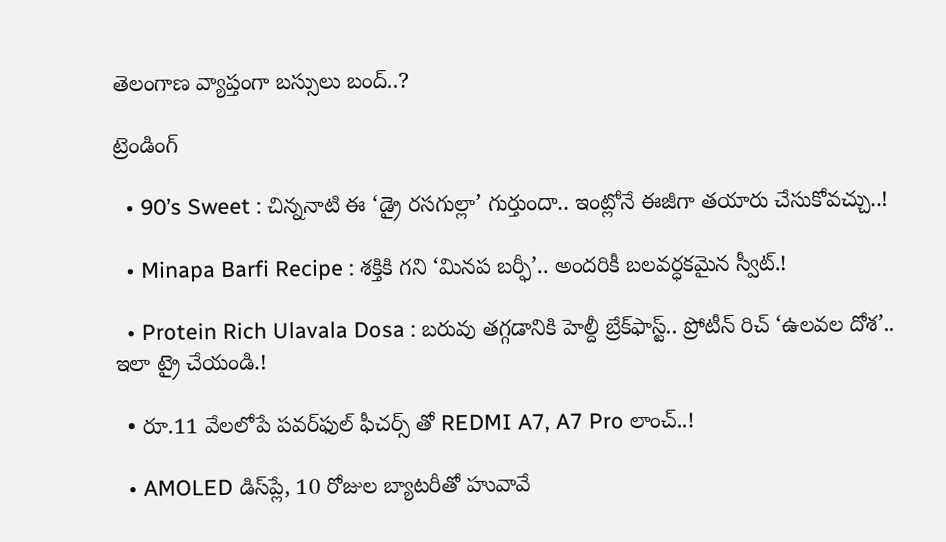తెలంగాణ వ్యాప్తంగా బస్సులు బంద్..?

ట్రెండింగ్‌

  • 90’s Sweet : చిన్ననాటి ఈ ‘డ్రై రసగుల్లా’ గుర్తుందా.. ఇంట్లోనే ఈజీగా తయారు చేసుకోవచ్చు..!

  • Minapa Barfi Recipe : శక్తికి గని ‘మినప బర్ఫీ’.. అందరికీ బలవర్ధకమైన స్వీట్.!

  • Protein Rich Ulavala Dosa : బరువు తగ్గడానికి హెల్దీ బ్రేక్‌ఫాస్ట్.. ప్రోటీన్ రిచ్ ‘ఉలవల దోశ’.. ఇలా ట్రై చేయండి.!

  • రూ.11 వేలలోపే పవర్‌ఫుల్ ఫీచర్స్ తో REDMI A7, A7 Pro లాంచ్..!

  • AMOLED డిస్‌ప్లే, 10 రోజుల బ్యాటరీతో హువావే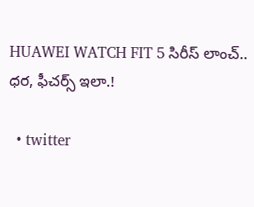HUAWEI WATCH FIT 5 సిరీస్ లాంచ్.. ధర, ఫీచర్స్ ఇలా.!

  • twitter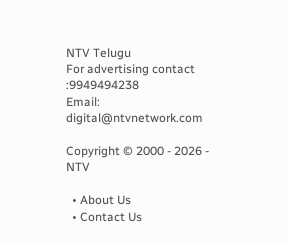NTV Telugu
For advertising contact :9949494238
Email: digital@ntvnetwork.com

Copyright © 2000 - 2026 - NTV

  • About Us
  • Contact Us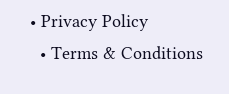• Privacy Policy
  • Terms & Conditions